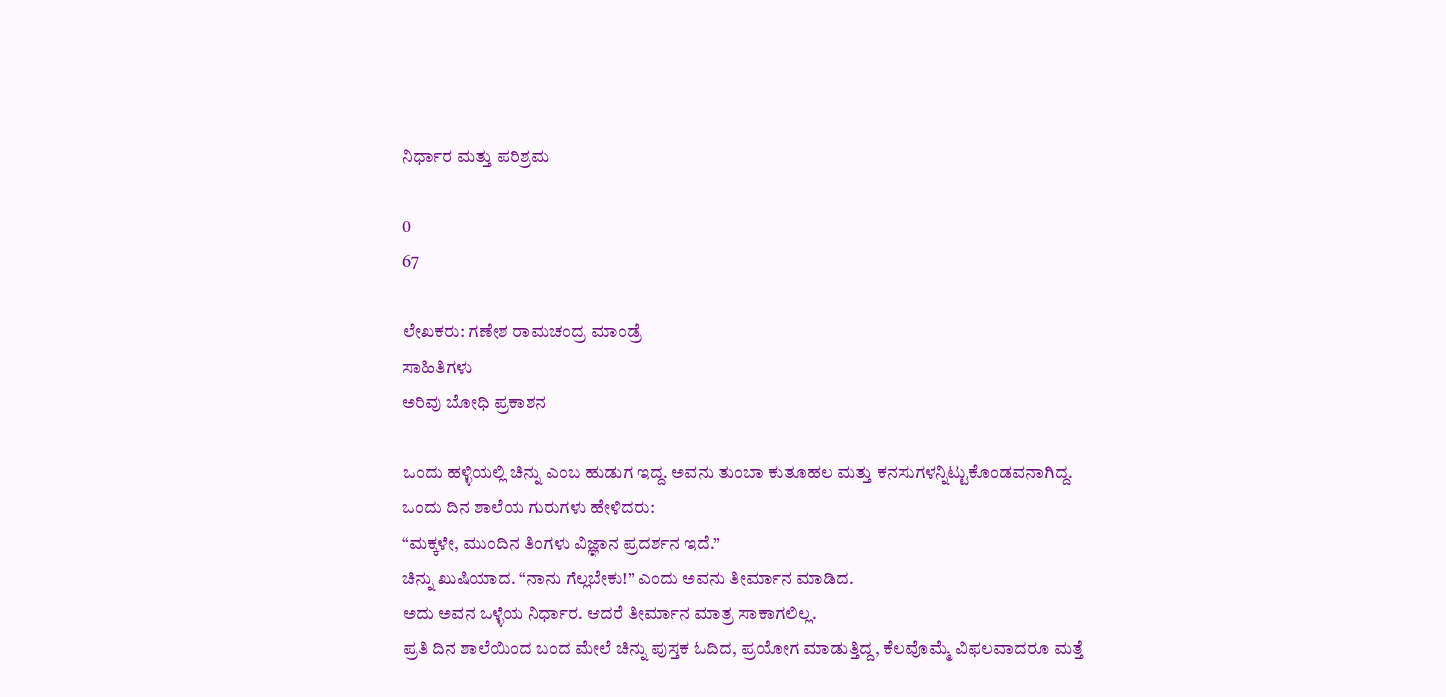ನಿರ್ಧಾರ ಮತ್ತು ಪರಿಶ್ರಮ

0
67

ಲೇಖಕರು: ಗಣೇಶ ರಾಮಚಂದ್ರ ಮಾಂಡ್ರೆ
ಸಾಹಿತಿಗಳು
ಅರಿವು ಬೋಧಿ ಪ್ರಕಾಶನ

ಒಂದು ಹಳ್ಳಿಯಲ್ಲಿ ಚಿನ್ನು ಎಂಬ ಹುಡುಗ ಇದ್ದ. ಅವನು ತುಂಬಾ ಕುತೂಹಲ ಮತ್ತು ಕನಸುಗಳನ್ನಿಟ್ಟುಕೊಂಡವನಾಗಿದ್ದ.
ಒಂದು ದಿನ ಶಾಲೆಯ ಗುರುಗಳು ಹೇಳಿದರು:
“ಮಕ್ಕಳೇ, ಮುಂದಿನ ತಿಂಗಳು ವಿಜ್ಞಾನ ಪ್ರದರ್ಶನ ಇದೆ.”
ಚಿನ್ನು ಖುಷಿಯಾದ. “ನಾನು ಗೆಲ್ಲಬೇಕು!” ಎಂದು ಅವನು ತೀರ್ಮಾನ ಮಾಡಿದ.
ಅದು ಅವನ ಒಳ್ಳೆಯ ನಿರ್ಧಾರ. ಆದರೆ ತೀರ್ಮಾನ ಮಾತ್ರ ಸಾಕಾಗಲಿಲ್ಲ.
ಪ್ರತಿ ದಿನ ಶಾಲೆಯಿಂದ ಬಂದ ಮೇಲೆ ಚಿನ್ನು ಪುಸ್ತಕ ಓದಿದ, ಪ್ರಯೋಗ ಮಾಡುತ್ತಿದ್ದ, ಕೆಲವೊಮ್ಮೆ ವಿಫಲವಾದರೂ ಮತ್ತೆ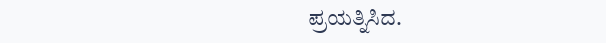ಪ್ರಯತ್ನಿಸಿದ.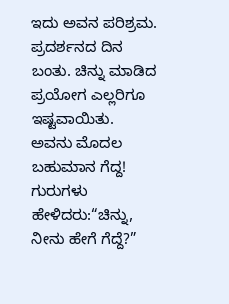ಇದು ಅವನ ಪರಿಶ್ರಮ. ಪ್ರದರ್ಶನದ ದಿನ ಬಂತು. ಚಿನ್ನು ಮಾಡಿದ ಪ್ರಯೋಗ ಎಲ್ಲರಿಗೂ ಇಷ್ಟವಾಯಿತು.
ಅವನು ಮೊದಲ ಬಹುಮಾನ ಗೆದ್ದ!
ಗುರುಗಳು ಹೇಳಿದರು:“ಚಿನ್ನು, ನೀನು ಹೇಗೆ ಗೆದ್ದೆ?”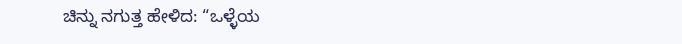ಚಿನ್ನು ನಗುತ್ತ ಹೇಳಿದ: “ಒಳ್ಳೆಯ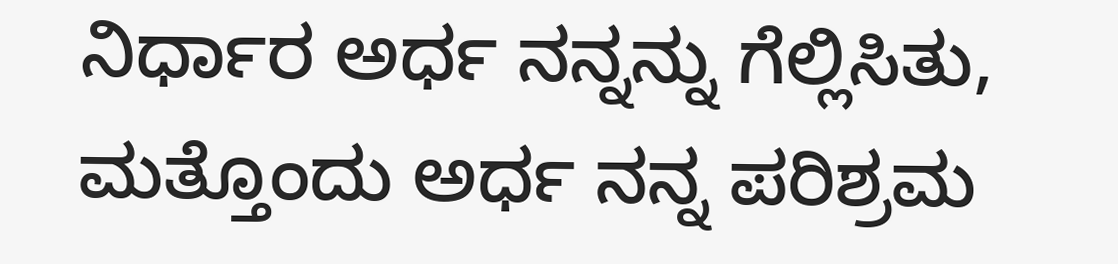ನಿರ್ಧಾರ ಅರ್ಧ ನನ್ನನ್ನು ಗೆಲ್ಲಿಸಿತು, ಮತ್ತೊಂದು ಅರ್ಧ ನನ್ನ ಪರಿಶ್ರಮ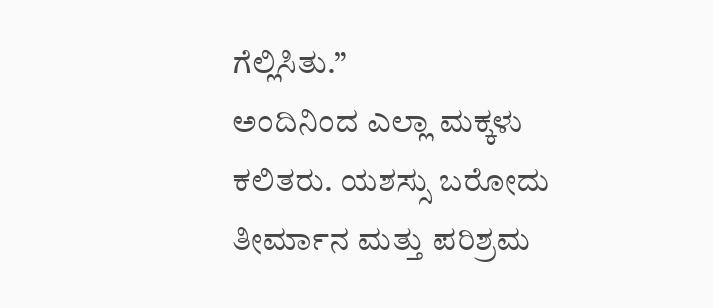ಗೆಲ್ಲಿಸಿತು.”
ಅಂದಿನಿಂದ ಎಲ್ಲಾ ಮಕ್ಕಳು ಕಲಿತರು. ಯಶಸ್ಸು ಬರೋದು ತೀರ್ಮಾನ ಮತ್ತು ಪರಿಶ್ರಮ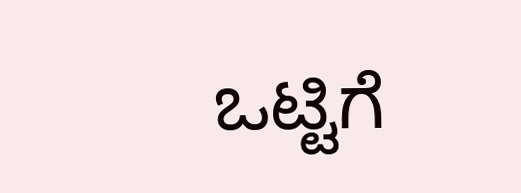ಒಟ್ಟಿಗೆ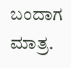ಬಂದಾಗ ಮಾತ್ರ.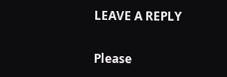LEAVE A REPLY

Please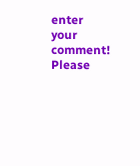enter your comment!
Please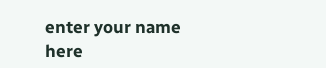enter your name here